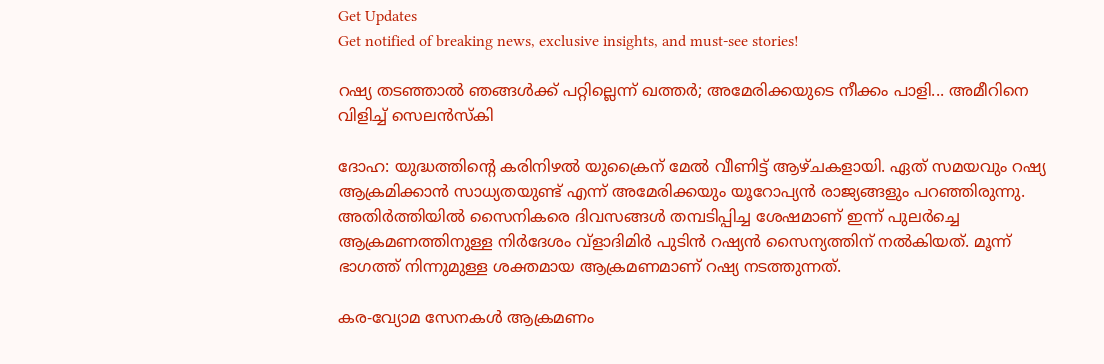Get Updates
Get notified of breaking news, exclusive insights, and must-see stories!

റഷ്യ തടഞ്ഞാല്‍ ഞങ്ങള്‍ക്ക് പറ്റില്ലെന്ന് ഖത്തര്‍; അമേരിക്കയുടെ നീക്കം പാളി... അമീറിനെ വിളിച്ച് സെലന്‍സ്‌കി

ദോഹ: യുദ്ധത്തിന്റെ കരിനിഴല്‍ യുക്രൈന് മേല്‍ വീണിട്ട് ആഴ്ചകളായി. ഏത് സമയവും റഷ്യ ആക്രമിക്കാന്‍ സാധ്യതയുണ്ട് എന്ന് അമേരിക്കയും യൂറോപ്യന്‍ രാജ്യങ്ങളും പറഞ്ഞിരുന്നു. അതിര്‍ത്തിയില്‍ സൈനികരെ ദിവസങ്ങള്‍ തമ്പടിപ്പിച്ച ശേഷമാണ് ഇന്ന് പുലര്‍ച്ചെ ആക്രമണത്തിനുള്ള നിര്‍ദേശം വ്‌ളാദിമിര്‍ പുടിന്‍ റഷ്യന്‍ സൈന്യത്തിന് നല്‍കിയത്. മൂന്ന് ഭാഗത്ത് നിന്നുമുള്ള ശക്തമായ ആക്രമണമാണ് റഷ്യ നടത്തുന്നത്.

കര-വ്യോമ സേനകള്‍ ആക്രമണം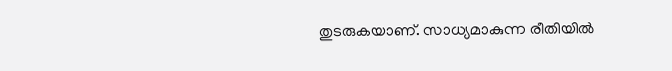തുടരുകയാണ്. സാധ്യമാകുന്ന രീതിയില്‍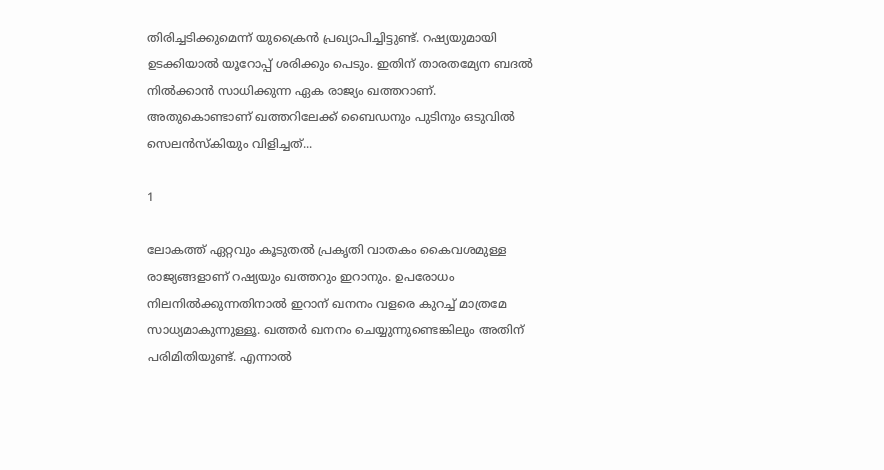തിരിച്ചടിക്കുമെന്ന് യുക്രൈന്‍ പ്രഖ്യാപിച്ചിട്ടുണ്ട്. റഷ്യയുമായി ഉടക്കിയാല്‍ യൂറോപ്പ് ശരിക്കും പെടും. ഇതിന് താരതമ്യേന ബദല്‍ നില്‍ക്കാന്‍ സാധിക്കുന്ന ഏക രാജ്യം ഖത്തറാണ്. അതുകൊണ്ടാണ് ഖത്തറിലേക്ക് ബൈഡനും പുടിനും ഒടുവില്‍ സെലന്‍സ്‌കിയും വിളിച്ചത്...

1

ലോകത്ത് ഏറ്റവും കൂടുതല്‍ പ്രകൃതി വാതകം കൈവശമുള്ള രാജ്യങ്ങളാണ് റഷ്യയും ഖത്തറും ഇറാനും. ഉപരോധം നിലനില്‍ക്കുന്നതിനാല്‍ ഇറാന് ഖനനം വളരെ കുറച്ച് മാത്രമേ സാധ്യമാകുന്നുള്ളൂ. ഖത്തര്‍ ഖനനം ചെയ്യുന്നുണ്ടെങ്കിലും അതിന് പരിമിതിയുണ്ട്. എന്നാല്‍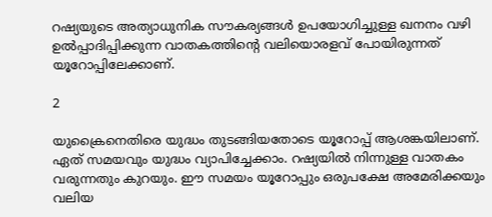റഷ്യയുടെ അത്യാധുനിക സൗകര്യങ്ങള്‍ ഉപയോഗിച്ചുള്ള ഖനനം വഴി ഉല്‍പ്പാദിപ്പിക്കുന്ന വാതകത്തിന്റെ വലിയൊരളവ് പോയിരുന്നത് യൂറോപ്പിലേക്കാണ്.

2

യുക്രൈനെതിരെ യുദ്ധം തുടങ്ങിയതോടെ യൂറോപ്പ് ആശങ്കയിലാണ്. ഏത് സമയവും യുദ്ധം വ്യാപിച്ചേക്കാം. റഷ്യയില്‍ നിന്നുള്ള വാതകം വരുന്നതും കുറയും. ഈ സമയം യൂറോപ്പും ഒരുപക്ഷേ അമേരിക്കയും വലിയ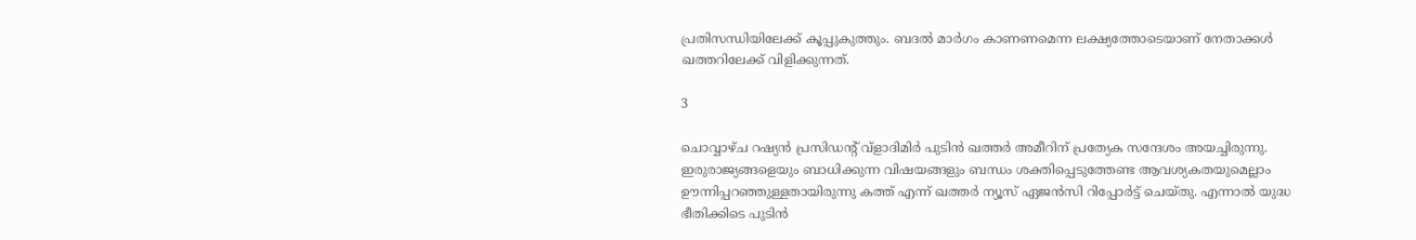പ്രതിസന്ധിയിലേക്ക് കൂപ്പുകുത്തും. ബദല്‍ മാര്‍ഗം കാണണമെന്ന ലക്ഷ്യത്തോടെയാണ് നേതാക്കള്‍ ഖത്തറിലേക്ക് വിളിക്കുന്നത്.

3

ചൊവ്വാഴ്ച റഷ്യന്‍ പ്രസിഡന്റ് വ്‌ളാദിമിര്‍ പുടിന്‍ ഖത്തര്‍ അമീറിന് പ്രത്യേക സന്ദേശം അയച്ചിരുന്നു. ഇരുരാജ്യങ്ങളെയും ബാധിക്കുന്ന വിഷയങ്ങളും ബന്ധം ശക്തിപ്പെടുത്തേണ്ട ആവശ്യകതയുമെല്ലാം ഊന്നിപ്പറഞ്ഞുള്ളതായിരുന്നു കത്ത് എന്ന് ഖത്തര്‍ ന്യൂസ് ഏജന്‍സി റിപ്പോര്‍ട്ട് ചെയ്തു. എന്നാല്‍ യുദ്ധ ഭീതിക്കിടെ പുടിന്‍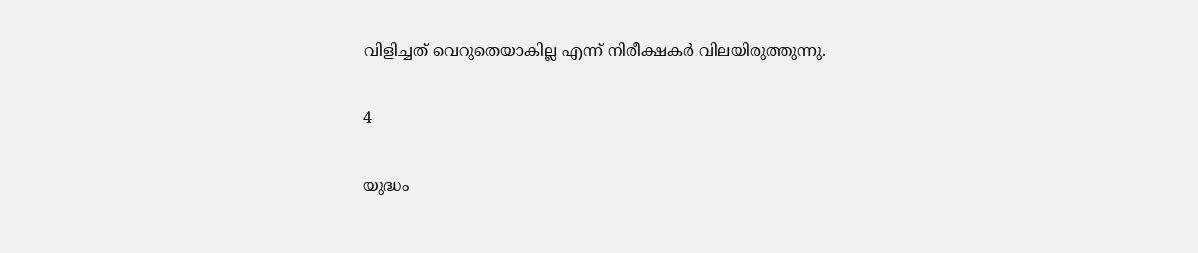വിളിച്ചത് വെറുതെയാകില്ല എന്ന് നിരീക്ഷകര്‍ വിലയിരുത്തുന്നു.

4

യുദ്ധം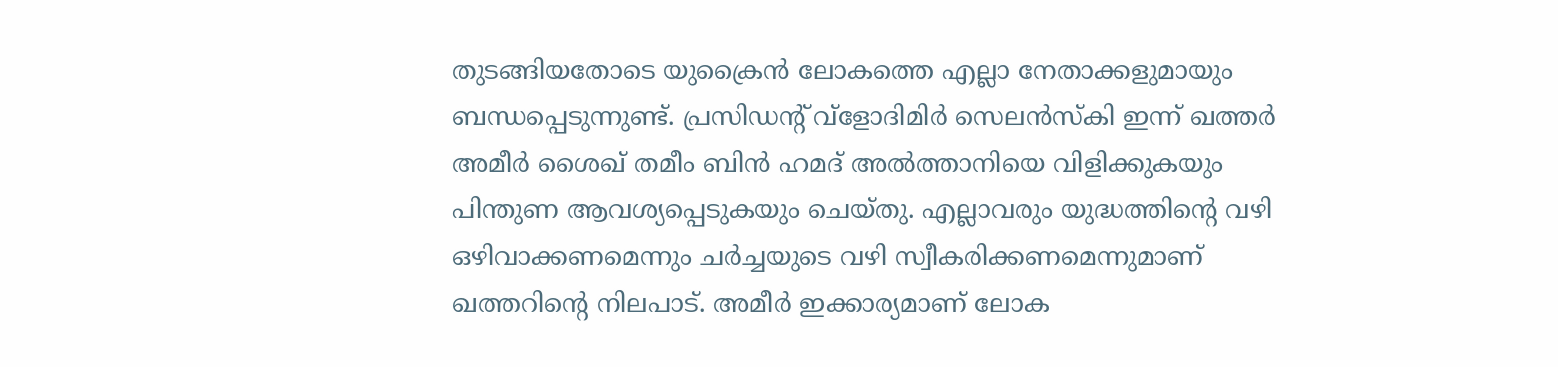തുടങ്ങിയതോടെ യുക്രൈന്‍ ലോകത്തെ എല്ലാ നേതാക്കളുമായും ബന്ധപ്പെടുന്നുണ്ട്. പ്രസിഡന്റ് വ്‌ളോദിമിര്‍ സെലന്‍സ്‌കി ഇന്ന് ഖത്തര്‍ അമീര്‍ ശൈഖ് തമീം ബിന്‍ ഹമദ് അല്‍ത്താനിയെ വിളിക്കുകയും പിന്തുണ ആവശ്യപ്പെടുകയും ചെയ്തു. എല്ലാവരും യുദ്ധത്തിന്റെ വഴി ഒഴിവാക്കണമെന്നും ചര്‍ച്ചയുടെ വഴി സ്വീകരിക്കണമെന്നുമാണ് ഖത്തറിന്റെ നിലപാട്. അമീര്‍ ഇക്കാര്യമാണ് ലോക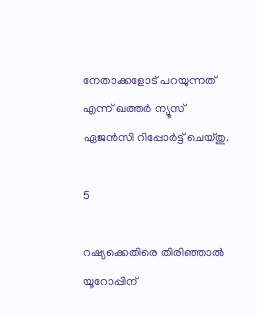നേതാക്കളോട് പറയുന്നത് എന്ന് ഖത്തര്‍ ന്യൂസ് ഏജന്‍സി റിപ്പോര്‍ട്ട് ചെയ്തു.

5

റഷ്യക്കെതിരെ തിരിഞ്ഞാല്‍ യൂറോപ്പിന്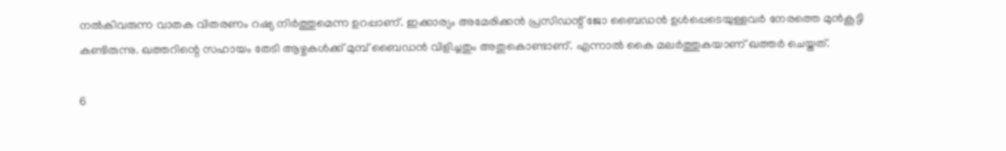നല്‍കിവരുന്ന വാതക വിതരണം റഷ്യ നിര്‍ത്തുമെന്ന ഉറപ്പാണ്. ഇക്കാര്യം അമേരിക്കന്‍ പ്രസിഡന്റ് ജോ ബൈഡന്‍ ഉള്‍പ്പെടെയുള്ളവര്‍ നേരത്തെ മുന്‍കൂട്ടി കണ്ടിരുന്നു. ഖത്തറിന്റെ സഹായം തേടി ആഴ്ചകള്‍ക്ക് മുമ്പ് ബൈഡന്‍ വിളിച്ചതും അതുകൊണ്ടാണ്. എന്നാല്‍ കൈ മലര്‍ത്തുകയാണ് ഖത്തര്‍ ചെയ്തത്.

6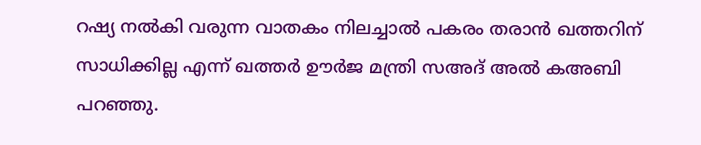റഷ്യ നല്‍കി വരുന്ന വാതകം നിലച്ചാല്‍ പകരം തരാന്‍ ഖത്തറിന് സാധിക്കില്ല എന്ന് ഖത്തര്‍ ഊര്‍ജ മന്ത്രി സഅദ് അല്‍ കഅബി പറഞ്ഞു.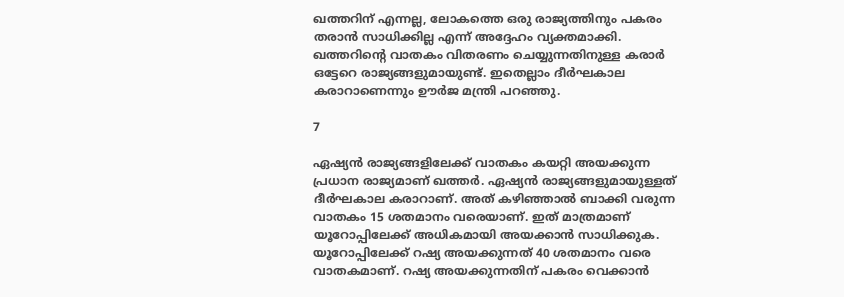ഖത്തറിന് എന്നല്ല, ലോകത്തെ ഒരു രാജ്യത്തിനും പകരം തരാന്‍ സാധിക്കില്ല എന്ന് അദ്ദേഹം വ്യക്തമാക്കി. ഖത്തറിന്റെ വാതകം വിതരണം ചെയ്യുന്നതിനുള്ള കരാര്‍ ഒട്ടേറെ രാജ്യങ്ങളുമായുണ്ട്. ഇതെല്ലാം ദീര്‍ഘകാല കരാറാണെന്നും ഊര്‍ജ മന്ത്രി പറഞ്ഞു.

7

ഏഷ്യന്‍ രാജ്യങ്ങളിലേക്ക് വാതകം കയറ്റി അയക്കുന്ന പ്രധാന രാജ്യമാണ് ഖത്തര്‍. ഏഷ്യന്‍ രാജ്യങ്ങളുമായുള്ളത് ദീര്‍ഘകാല കരാറാണ്. അത് കഴിഞ്ഞാല്‍ ബാക്കി വരുന്ന വാതകം 15 ശതമാനം വരെയാണ്. ഇത് മാത്രമാണ് യൂറോപ്പിലേക്ക് അധികമായി അയക്കാന്‍ സാധിക്കുക. യൂറോപ്പിലേക്ക് റഷ്യ അയക്കുന്നത് 40 ശതമാനം വരെ വാതകമാണ്. റഷ്യ അയക്കുന്നതിന് പകരം വെക്കാന്‍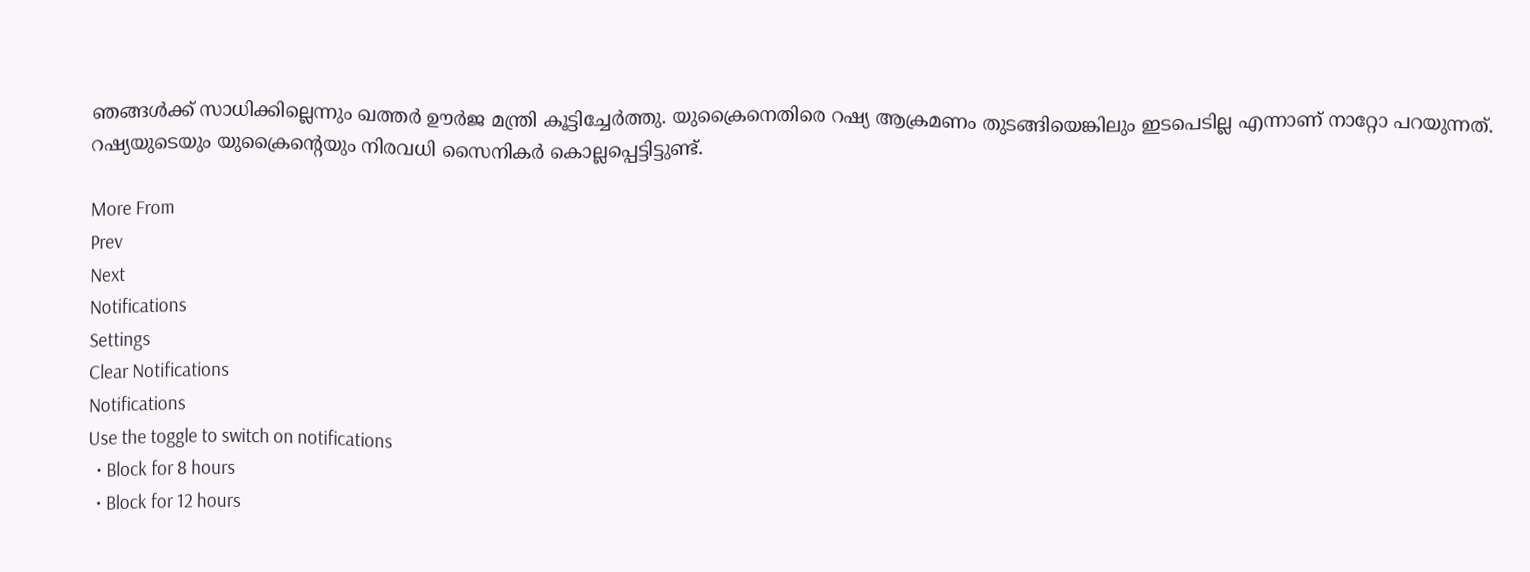ഞങ്ങള്‍ക്ക് സാധിക്കില്ലെന്നും ഖത്തര്‍ ഊര്‍ജ മന്ത്രി കൂട്ടിച്ചേര്‍ത്തു. യുക്രൈനെതിരെ റഷ്യ ആക്രമണം തുടങ്ങിയെങ്കിലും ഇടപെടില്ല എന്നാണ് നാറ്റോ പറയുന്നത്. റഷ്യയുടെയും യുക്രൈന്റെയും നിരവധി സൈനികര്‍ കൊല്ലപ്പെട്ടിട്ടുണ്ട്.

More From
Prev
Next
Notifications
Settings
Clear Notifications
Notifications
Use the toggle to switch on notifications
  • Block for 8 hours
  • Block for 12 hours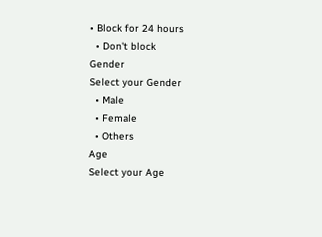• Block for 24 hours
  • Don't block
Gender
Select your Gender
  • Male
  • Female
  • Others
Age
Select your Age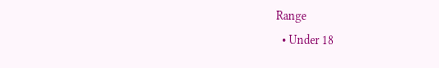Range
  • Under 18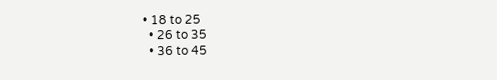• 18 to 25
  • 26 to 35
  • 36 to 45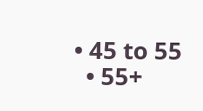• 45 to 55
  • 55+